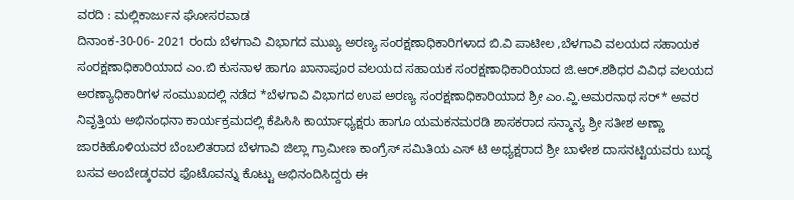ವರದಿ : ಮಲ್ಲಿಕಾರ್ಜುನ ಘೋಸರವಾಡ
ದಿನಾಂಕ-30-06- 2021 ರಂದು ಬೆಳಗಾವಿ ವಿಭಾಗದ ಮುಖ್ಯ ಅರಣ್ಯ ಸಂರಕ್ಷಣಾಧಿಕಾರಿಗಳಾದ ಬಿ.ವಿ ಪಾಟೀಲ ,ಬೆಳಗಾವಿ ವಲಯದ ಸಹಾಯಕ ಸಂರಕ್ಷಣಾಧಿಕಾರಿಯಾದ ಎಂ.ಬಿ ಕುಸನಾಳ ಹಾಗೂ ಖಾನಾಪೂರ ವಲಯದ ಸಹಾಯಕ ಸಂರಕ್ಷಣಾಧಿಕಾರಿಯಾದ ಜಿ.ಆರ್.ಶಶಿಧರ ವಿವಿಧ ವಲಯದ ಅರಣ್ಯಾಧಿಕಾರಿಗಳ ಸಂಮುಖದಲ್ಲಿ ನಡೆದ *ಬೆಳಗಾವಿ ವಿಭಾಗದ ಉಪ ಅರಣ್ಯ ಸಂರಕ್ಷಣಾಧಿಕಾರಿಯಾದ ಶ್ರೀ ಎಂ.ವ್ಹಿ.ಅಮರನಾಥ ಸರ್* ಅವರ ನಿವೃತ್ತಿಯ ಅಭಿನಂಧನಾ ಕಾರ್ಯಕ್ರಮದಲ್ಲಿ ಕೆಪಿಸಿಸಿ ಕಾರ್ಯಾಧ್ಯಕ್ಷರು ಹಾಗೂ ಯಮಕನಮರಡಿ ಶಾಸಕರಾದ ಸನ್ಮಾನ್ಯ ಶ್ರೀ ಸತೀಶ ಅಣ್ಣಾ ಜಾರಕಿಹೊಳಿಯವರ ಬೆಂಬಲಿತರಾದ ಬೆಳಗಾವಿ ಜಿಲ್ಲಾ ಗ್ರಾಮೀಣ ಕಾಂಗ್ರೆಸ್ ಸಮಿತಿಯ ಎಸ್ ಟಿ ಅಧ್ಯಕ್ಷರಾದ ಶ್ರೀ ಬಾಳೇಶ ದಾಸನಟ್ಟಿಯವರು ಬುದ್ಧ ಬಸವ ಅಂಬೇಡ್ಕರವರ ಫೊಟೊವನ್ನು ಕೊಟ್ಟು ಅಭಿನಂದಿಸಿದ್ದರು ಈ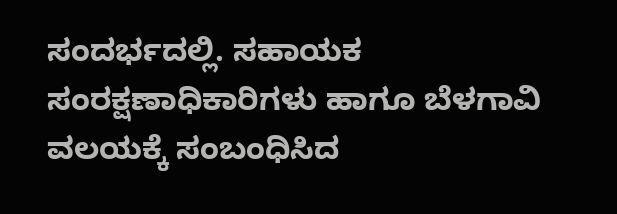ಸಂದರ್ಭದಲ್ಲಿ. ಸಹಾಯಕ ಸಂರಕ್ಷಣಾಧಿಕಾರಿಗಳು ಹಾಗೂ ಬೆಳಗಾವಿ ವಲಯಕ್ಕೆ ಸಂಬಂಧಿಸಿದ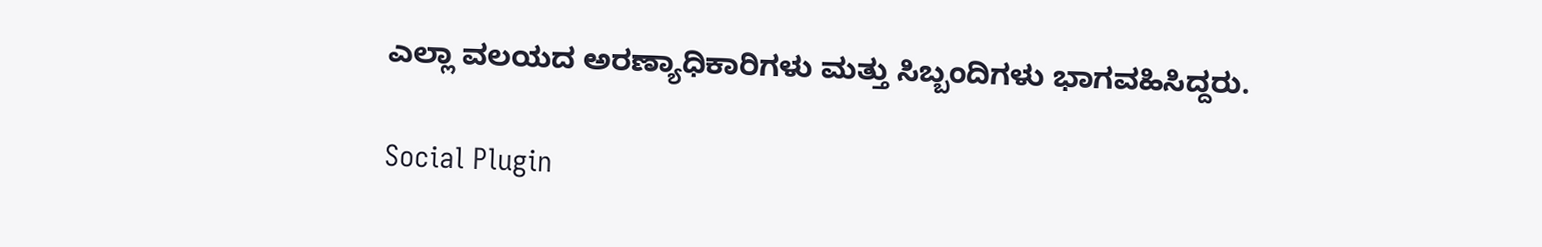ಎಲ್ಲಾ ವಲಯದ ಅರಣ್ಯಾಧಿಕಾರಿಗಳು ಮತ್ತು ಸಿಬ್ಬಂದಿಗಳು ಭಾಗವಹಿಸಿದ್ದರು.

Social Plugin